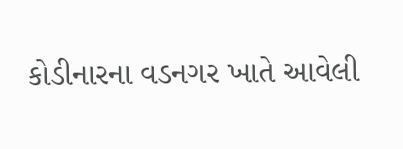કોડીનારના વડનગર ખાતે આવેલી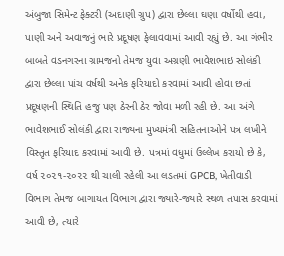અંબુજા સિમેન્ટ ફેક્ટરી (અદાણી ગ્રુપ) દ્વારા છેલ્લા ઘણા વર્ષોથી હવા, પાણી અને અવાજનું ભારે પ્રદૂષણ ફેલાવવામાં આવી રહ્યું છે. આ ગંભીર બાબતે વડનગરના ગ્રામજનો તેમજ યુવા અગ્રણી ભાવેશભાઇ સોલંકી દ્વારા છેલ્લા પાંચ વર્ષથી અનેક ફરિયાદો કરવામાં આવી હોવા છતાં પ્રદૂષણની સ્થિતિ હજુ પણ ઠેરની ઠેર જોવા મળી રહી છે. આ અંગે ભાવેશભાઈ સોલંકી દ્વારા રાજ્યના મુખ્યમંત્રી સહિતનાઓને પત્ર લખીને વિસ્તૃત ફરિયાદ કરવામાં આવી છે. પત્રમાં વધુમાં ઉલ્લેખ કરાયો છે કે, વર્ષ ૨૦૨૧-૨૦૨૨ થી ચાલી રહેલી આ લડતમાં GPCB, ખેતીવાડી વિભાગ તેમજ બાગાયત વિભાગ દ્વારા જ્યારે-જ્યારે સ્થળ તપાસ કરવામાં આવી છે, ત્યારે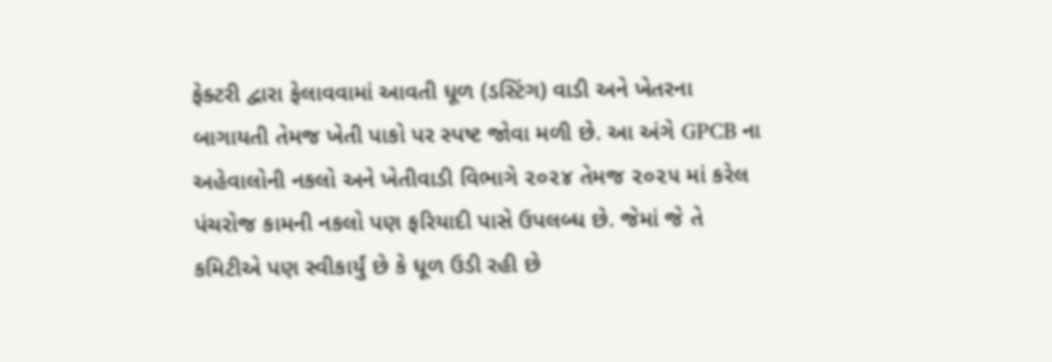ફેક્ટરી દ્વારા ફેલાવવામાં આવતી ધૂળ (ડસ્ટિંગ) વાડી અને ખેતરના બાગાયતી તેમજ ખેતી પાકો પર સ્પષ્ટ જોવા મળી છે. આ અંગે GPCB ના અહેવાલોની નકલો અને ખેતીવાડી વિભાગે ૨૦૨૪ તેમજ ૨૦૨૫ માં કરેલ પંચરોજ કામની નકલો પણ ફરિયાદી પાસે ઉપલબ્ધ છે. જેમાં જે તે કમિટીએ પણ સ્વીકાર્યું છે કે ધૂળ ઉડી રહી છે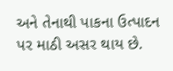અને તેનાથી પાકના ઉત્પાદન પર માઠી અસર થાય છે.